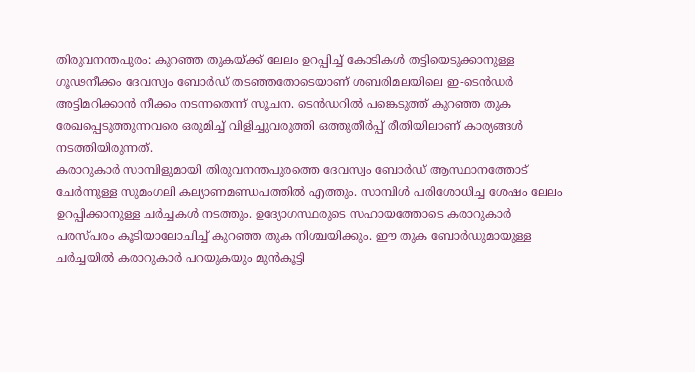തിരുവനന്തപുരം: കുറഞ്ഞ തുകയ്ക്ക് ലേലം ഉറപ്പിച്ച് കോടികൾ തട്ടിയെടുക്കാനുള്ള ഗൂഢനീക്കം ദേവസ്വം ബോർഡ് തടഞ്ഞതോടെയാണ് ശബരിമലയിലെ ഇ-ടെൻഡർ അട്ടിമറിക്കാൻ നീക്കം നടന്നതെന്ന് സൂചന. ടെൻഡറിൽ പങ്കെടുത്ത് കുറഞ്ഞ തുക രേഖപ്പെടുത്തുന്നവരെ ഒരുമിച്ച് വിളിച്ചുവരുത്തി ഒത്തുതീർപ്പ് രീതിയിലാണ് കാര്യങ്ങൾ നടത്തിയിരുന്നത്.
കരാറുകാർ സാമ്പിളുമായി തിരുവനന്തപുരത്തെ ദേവസ്വം ബോർഡ് ആസ്ഥാനത്തോട് ചേർന്നുള്ള സുമംഗലി കല്യാണമണ്ഡപത്തിൽ എത്തും. സാമ്പിൾ പരിശോധിച്ച ശേഷം ലേലം ഉറപ്പിക്കാനുള്ള ചർച്ചകൾ നടത്തും. ഉദ്യോഗസ്ഥരുടെ സഹായത്തോടെ കരാറുകാർ പരസ്പരം കൂടിയാലോചിച്ച് കുറഞ്ഞ തുക നിശ്ചയിക്കും. ഈ തുക ബോർഡുമായുള്ള ചർച്ചയിൽ കരാറുകാർ പറയുകയും മുൻകൂട്ടി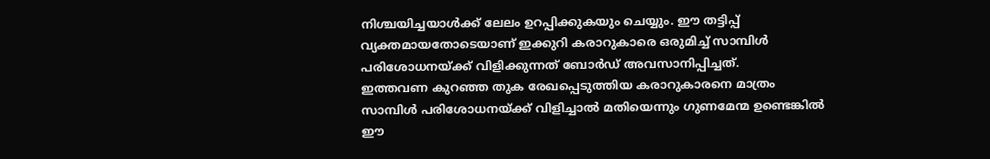നിശ്ചയിച്ചയാൾക്ക് ലേലം ഉറപ്പിക്കുകയും ചെയ്യും. ഈ തട്ടിപ്പ് വ്യക്തമായതോടെയാണ് ഇക്കുറി കരാറുകാരെ ഒരുമിച്ച് സാമ്പിൾ പരിശോധനയ്ക്ക് വിളിക്കുന്നത് ബോർഡ് അവസാനിപ്പിച്ചത്.
ഇത്തവണ കുറഞ്ഞ തുക രേഖപ്പെടുത്തിയ കരാറുകാരനെ മാത്രം സാമ്പിൾ പരിശോധനയ്ക്ക് വിളിച്ചാൽ മതിയെന്നും ഗുണമേന്മ ഉണ്ടെങ്കിൽ ഈ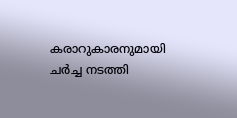കരാറുകാരനുമായി ചർച്ച നടത്തി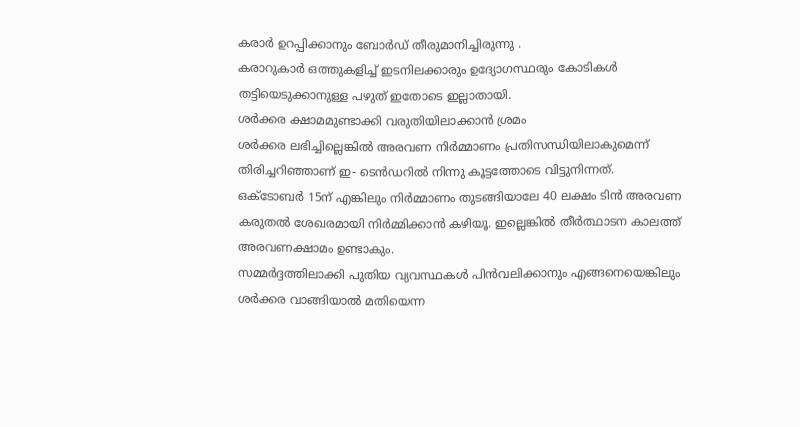കരാർ ഉറപ്പിക്കാനും ബോർഡ് തീരുമാനിച്ചിരുന്നു .
കരാറുകാർ ഒത്തുകളിച്ച് ഇടനിലക്കാരും ഉദ്യോഗസ്ഥരും കോടികൾ തട്ടിയെടുക്കാനുള്ള പഴുത് ഇതോടെ ഇല്ലാതായി.
ശർക്കര ക്ഷാമമുണ്ടാക്കി വരുതിയിലാക്കാൻ ശ്രമം
ശർക്കര ലഭിച്ചില്ലെങ്കിൽ അരവണ നിർമ്മാണം പ്രതിസന്ധിയിലാകുമെന്ന് തിരിച്ചറിഞ്ഞാണ് ഇ- ടെൻഡറിൽ നിന്നു കൂട്ടത്തോടെ വിട്ടുനിന്നത്.
ഒക്ടോബർ 15ന് എങ്കിലും നിർമ്മാണം തുടങ്ങിയാലേ 40 ലക്ഷം ടിൻ അരവണ കരുതൽ ശേഖരമായി നിർമ്മിക്കാൻ കഴിയൂ. ഇല്ലെങ്കിൽ തീർത്ഥാടന കാലത്ത് അരവണക്ഷാമം ഉണ്ടാകും.
സമ്മർദ്ദത്തിലാക്കി പുതിയ വ്യവസ്ഥകൾ പിൻവലിക്കാനും എങ്ങനെയെങ്കിലും ശർക്കര വാങ്ങിയാൽ മതിയെന്ന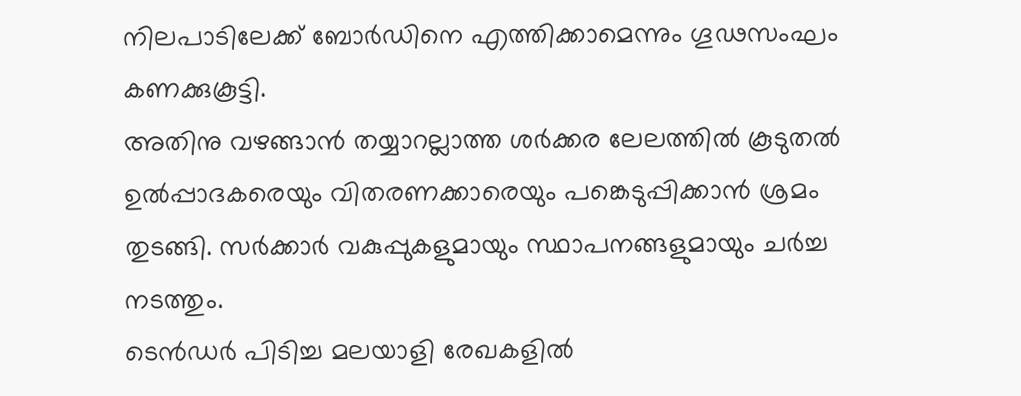നിലപാടിലേക്ക് ബോർഡിനെ എത്തിക്കാമെന്നും ഗൂഢസംഘം കണക്കുകൂട്ടി.
അതിനു വഴങ്ങാൻ തയ്യാറല്ലാത്ത ശർക്കര ലേലത്തിൽ കൂടുതൽ ഉൽപ്പാദകരെയും വിതരണക്കാരെയും പങ്കെടുപ്പിക്കാൻ ശ്രമം തുടങ്ങി. സർക്കാർ വകുപ്പുകളുമായും സ്ഥാപനങ്ങളുമായും ചർച്ച നടത്തും.
ടെൻഡർ പിടിച്ച മലയാളി രേഖകളിൽ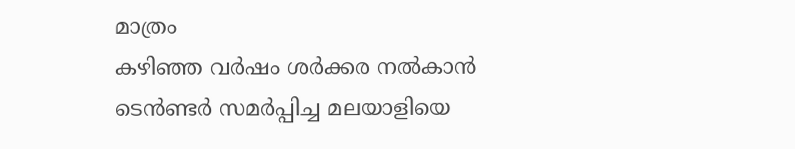മാത്രം
കഴിഞ്ഞ വർഷം ശർക്കര നൽകാൻ ടെൻണ്ടർ സമർപ്പിച്ച മലയാളിയെ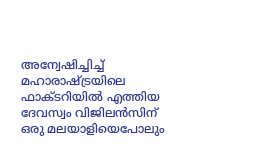അന്വേഷിച്ചിച്ച് മഹാരാഷ്ട്രയിലെ ഫാക്ടറിയിൽ എത്തിയ ദേവസ്വം വിജിലൻസിന് ഒരു മലയാളിയെപോലും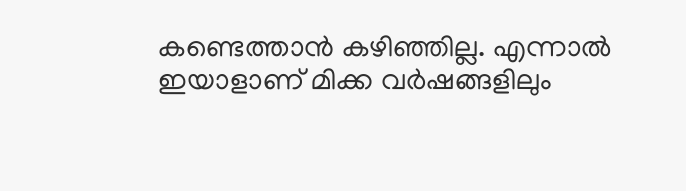കണ്ടെത്താൻ കഴിഞ്ഞില്ല. എന്നാൽ ഇയാളാണ് മിക്ക വർഷങ്ങളിലും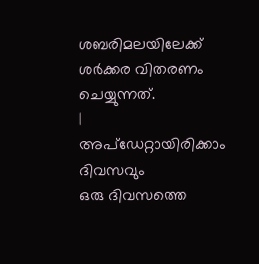ശബരിമലയിലേക്ക് ശർക്കര വിതരണം ചെയ്യുന്നത്.
|
അപ്ഡേറ്റായിരിക്കാം ദിവസവും
ഒരു ദിവസത്തെ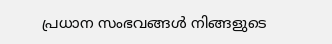പ്രധാന സംഭവങ്ങൾ നിങ്ങളുടെ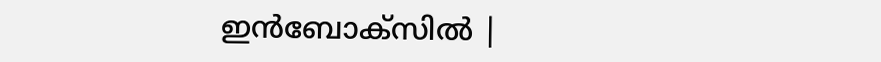ഇൻബോക്സിൽ |